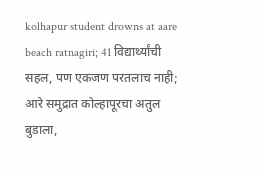kolhapur student drowns at aare beach ratnagiri; 41 विद्यार्थ्यांची सहल, पण एकजण परतलाच नाही; आरे समुद्रात कोल्हापूरचा अतुल बुडाला,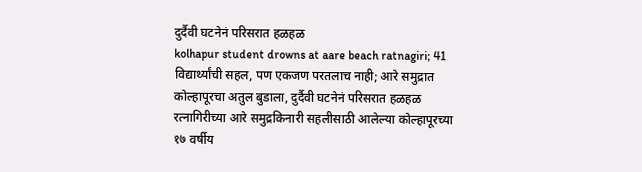दुर्दैवी घटनेनं परिसरात हळहळ
kolhapur student drowns at aare beach ratnagiri; 41 विद्यार्थ्यांची सहल, पण एकजण परतलाच नाही; आरे समुद्रात कोल्हापूरचा अतुल बुडाला, दुर्दैवी घटनेनं परिसरात हळहळ
रत्नागिरीच्या आरे समुद्रकिनारी सहलीसाठी आलेल्या कोल्हापूरच्या १७ वर्षीय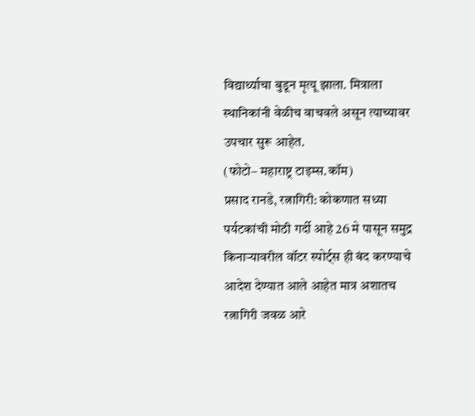विद्यार्थ्याचा बुडून मृत्यू झाला. मित्राला स्थानिकांनी वेळीच वाचवले असून त्याच्यावर उपचार सुरू आहेत.
(फोटो– महाराष्ट्र टाइम्स.कॉम)
प्रसाद रानडे, रत्नागिरी: कोकणात सध्या पर्यटकांची मोठी गर्दी आहे 26 मे पासून समुद्र किनाऱ्यावरील वॉटर स्पोर्ट्स ही बंद करण्याचे आदेश देण्यात आले आहेत मात्र अशातच रत्नागिरी जवळ आरे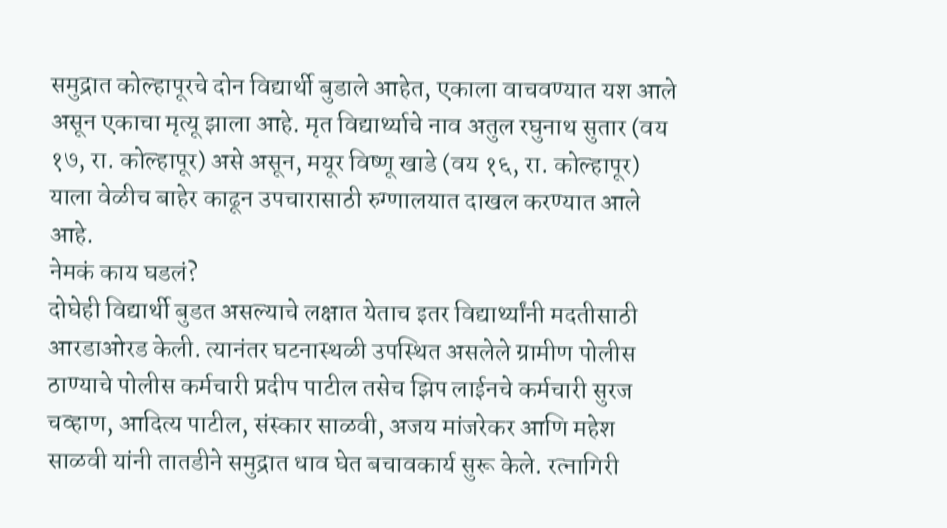समुद्रात कोल्हापूरचे दोन विद्यार्थी बुडाले आहेत, एकाला वाचवण्यात यश आले असून एकाचा मृत्यू झाला आहे. मृत विद्यार्थ्याचे नाव अतुल रघुनाथ सुतार (वय १७, रा. कोल्हापूर) असे असून, मयूर विष्णू खाडे (वय १६, रा. कोल्हापूर) याला वेळीच बाहेर काढून उपचारासाठी रुग्णालयात दाखल करण्यात आले आहे.
नेमकं काय घडलं?
दोघेही विद्यार्थी बुडत असल्याचे लक्षात येताच इतर विद्यार्थ्यांनी मदतीसाठी आरडाओरड केली. त्यानंतर घटनास्थळी उपस्थित असलेले ग्रामीण पोलीस ठाण्याचे पोलीस कर्मचारी प्रदीप पाटील तसेच झिप लाईनचे कर्मचारी सुरज चव्हाण, आदित्य पाटील, संस्कार साळवी, अजय मांजरेकर आणि महेश साळवी यांनी तातडीने समुद्रात धाव घेत बचावकार्य सुरू केले. रत्नागिरी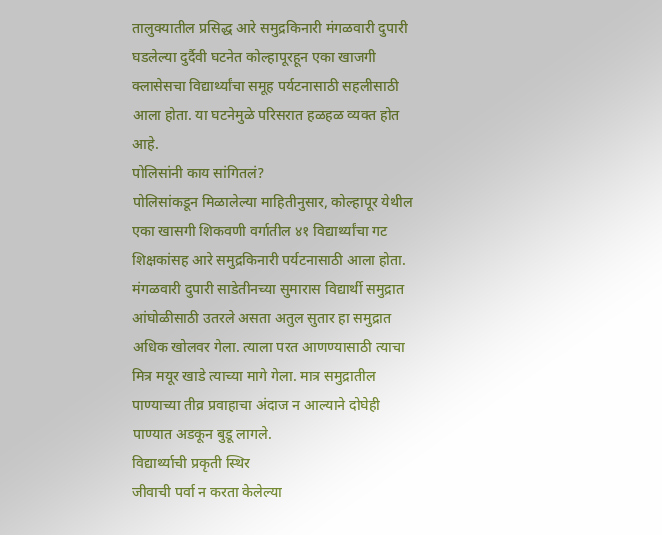तालुक्यातील प्रसिद्ध आरे समुद्रकिनारी मंगळवारी दुपारी घडलेल्या दुर्दैवी घटनेत कोल्हापूरहून एका खाजगी क्लासेसचा विद्यार्थ्यांचा समूह पर्यटनासाठी सहलीसाठी आला होता. या घटनेमुळे परिसरात हळहळ व्यक्त होत आहे.
पोलिसांनी काय सांगितलं?
पोलिसांकडून मिळालेल्या माहितीनुसार, कोल्हापूर येथील एका खासगी शिकवणी वर्गातील ४१ विद्यार्थ्यांचा गट शिक्षकांसह आरे समुद्रकिनारी पर्यटनासाठी आला होता. मंगळवारी दुपारी साडेतीनच्या सुमारास विद्यार्थी समुद्रात आंघोळीसाठी उतरले असता अतुल सुतार हा समुद्रात अधिक खोलवर गेला. त्याला परत आणण्यासाठी त्याचा मित्र मयूर खाडे त्याच्या मागे गेला. मात्र समुद्रातील पाण्याच्या तीव्र प्रवाहाचा अंदाज न आल्याने दोघेही पाण्यात अडकून बुडू लागले.
विद्यार्थ्याची प्रकृती स्थिर
जीवाची पर्वा न करता केलेल्या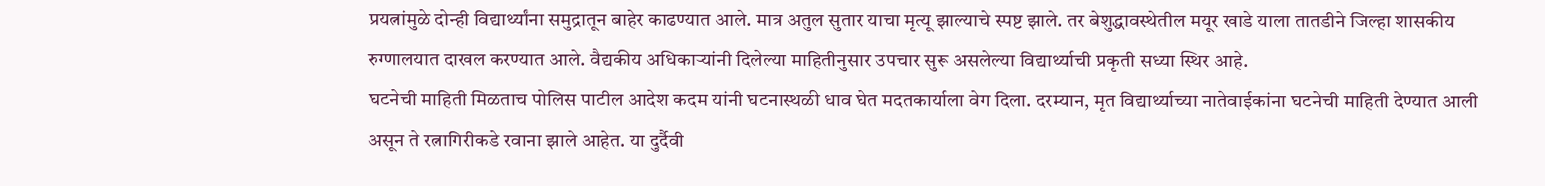प्रयत्नांमुळे दोन्ही विद्यार्थ्यांना समुद्रातून बाहेर काढण्यात आले. मात्र अतुल सुतार याचा मृत्यू झाल्याचे स्पष्ट झाले. तर बेशुद्धावस्थेतील मयूर खाडे याला तातडीने जिल्हा शासकीय रुग्णालयात दाखल करण्यात आले. वैद्यकीय अधिकाऱ्यांनी दिलेल्या माहितीनुसार उपचार सुरू असलेल्या विद्यार्थ्याची प्रकृती सध्या स्थिर आहे.
घटनेची माहिती मिळताच पोलिस पाटील आदेश कदम यांनी घटनास्थळी धाव घेत मदतकार्याला वेग दिला. दरम्यान, मृत विद्यार्थ्याच्या नातेवाईकांना घटनेची माहिती देण्यात आली असून ते रत्नागिरीकडे रवाना झाले आहेत. या दुर्दैवी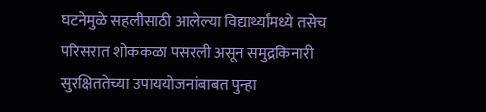घटनेमुळे सहलीसाठी आलेल्या विद्यार्थ्यांमध्ये तसेच परिसरात शोककळा पसरली असून समुद्रकिनारी सुरक्षिततेच्या उपाययोजनांबाबत पुन्हा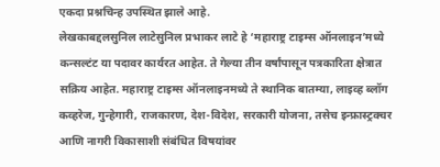एकदा प्रश्नचिन्ह उपस्थित झाले आहे.
लेखकाबद्दलसुनिल लाटेसुनिल प्रभाकर लाटे हे ‘महाराष्ट्र टाइम्स ऑनलाइन’मध्ये कन्सल्टंट या पदावर कार्यरत आहेत. ते गेल्या तीन वर्षांपासून पत्रकारिता क्षेत्रात सक्रिय आहेत. महाराष्ट्र टाइम्स ऑनलाइनमध्ये ते स्थानिक बातम्या, लाइव्ह ब्लॉग कव्हरेज, गुन्हेगारी, राजकारण, देश-विदेश, सरकारी योजना, तसेच इन्फ्रास्ट्रक्चर आणि नागरी विकासाशी संबंधित विषयांवर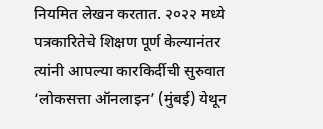नियमित लेखन करतात. २०२२ मध्ये पत्रकारितेचे शिक्षण पूर्ण केल्यानंतर त्यांनी आपल्या कारकिर्दीची सुरुवात ‘लोकसत्ता ऑनलाइन’ (मुंबई) येथून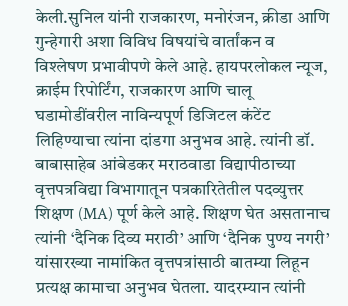केली.सुनिल यांनी राजकारण, मनोरंजन, क्रीडा आणि गुन्हेगारी अशा विविध विषयांचे वार्तांकन व विश्लेषण प्रभावीपणे केले आहे. हायपरलोकल न्यूज, क्राईम रिपोर्टिंग, राजकारण आणि चालू घडामोडींवरील नाविन्यपूर्ण डिजिटल कंटेंट लिहिण्याचा त्यांना दांडगा अनुभव आहे. त्यांनी डॉ. बाबासाहेब आंबेडकर मराठवाडा विद्यापीठाच्या वृत्तपत्रविद्या विभागातून पत्रकारितेतील पदव्युत्तर शिक्षण (MA) पूर्ण केले आहे. शिक्षण घेत असतानाच त्यांनी ‘दैनिक दिव्य मराठी’ आणि ‘दैनिक पुण्य नगरी’ यांसारख्या नामांकित वृत्तपत्रांसाठी बातम्या लिहून प्रत्यक्ष कामाचा अनुभव घेतला. यादरम्यान त्यांनी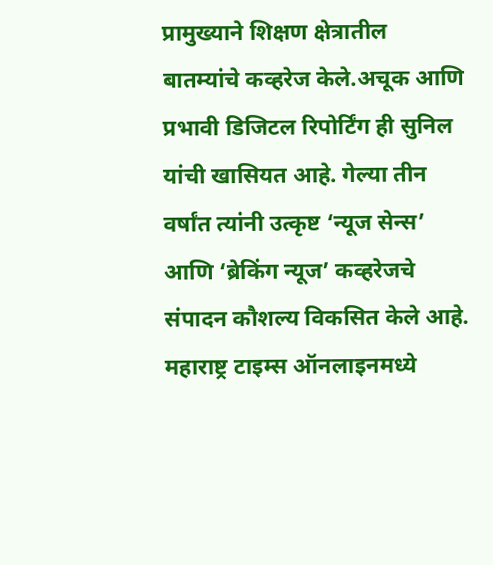प्रामुख्याने शिक्षण क्षेत्रातील बातम्यांचे कव्हरेज केले.अचूक आणि प्रभावी डिजिटल रिपोर्टिंग ही सुनिल यांची खासियत आहे. गेल्या तीन वर्षांत त्यांनी उत्कृष्ट ‘न्यूज सेन्स’ आणि ‘ब्रेकिंग न्यूज’ कव्हरेजचे संपादन कौशल्य विकसित केले आहे. महाराष्ट्र टाइम्स ऑनलाइनमध्ये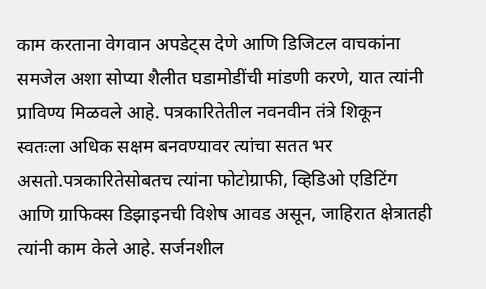काम करताना वेगवान अपडेट्स देणे आणि डिजिटल वाचकांना समजेल अशा सोप्या शैलीत घडामोडींची मांडणी करणे, यात त्यांनी प्राविण्य मिळवले आहे. पत्रकारितेतील नवनवीन तंत्रे शिकून स्वतःला अधिक सक्षम बनवण्यावर त्यांचा सतत भर असतो.पत्रकारितेसोबतच त्यांना फोटोग्राफी, व्हिडिओ एडिटिंग आणि ग्राफिक्स डिझाइनची विशेष आवड असून, जाहिरात क्षेत्रातही त्यांनी काम केले आहे. सर्जनशील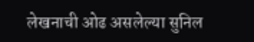लेखनाची ओढ असलेल्या सुनिल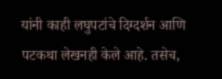यांनी काही लघुपटांचे दिग्दर्शन आणि पटकथा लेखनही केले आहे. तसेच,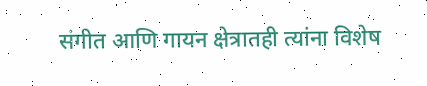संगीत आणि गायन क्षेत्रातही त्यांना विशेष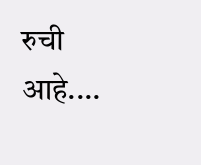रुची आहे.…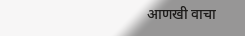आणखी वाचा